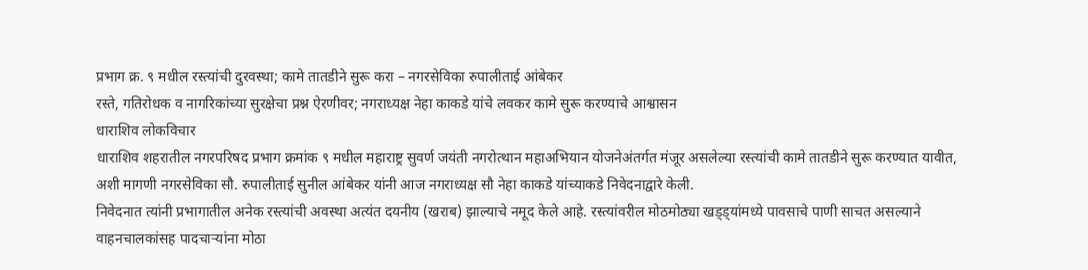प्रभाग क्र. ९ मधील रस्त्यांची दुरवस्था; कामे तातडीने सुरू करा – नगरसेविका रुपालीताई आंबेकर
रस्ते, गतिरोधक व नागरिकांच्या सुरक्षेचा प्रश्न ऐरणीवर; नगराध्यक्ष नेहा काकडे यांचे लवकर कामे सुरू करण्याचे आश्वासन
धाराशिव लोकविचार
धाराशिव शहरातील नगरपरिषद प्रभाग क्रमांक ९ मधील महाराष्ट्र सुवर्ण जयंती नगरोत्थान महाअभियान योजनेअंतर्गत मंजूर असलेल्या रस्त्यांची कामे तातडीने सुरू करण्यात यावीत, अशी मागणी नगरसेविका सौ. रुपालीताई सुनील आंबेकर यांनी आज नगराध्यक्ष सौ नेहा काकडे यांच्याकडे निवेदनाद्वारे केली.
निवेदनात त्यांनी प्रभागातील अनेक रस्त्यांची अवस्था अत्यंत दयनीय (खराब) झाल्याचे नमूद केले आहे. रस्त्यांवरील मोठमोठ्या खड्ड्यांमध्ये पावसाचे पाणी साचत असल्याने वाहनचालकांसह पादचाऱ्यांना मोठा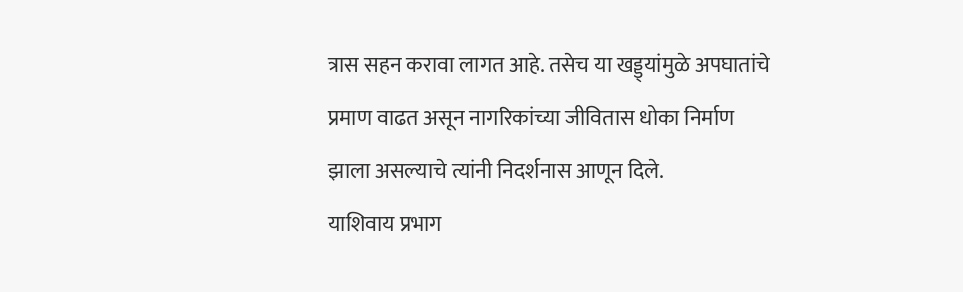त्रास सहन करावा लागत आहे. तसेच या खड्ड्यांमुळे अपघातांचे प्रमाण वाढत असून नागरिकांच्या जीवितास धोका निर्माण झाला असल्याचे त्यांनी निदर्शनास आणून दिले.
याशिवाय प्रभाग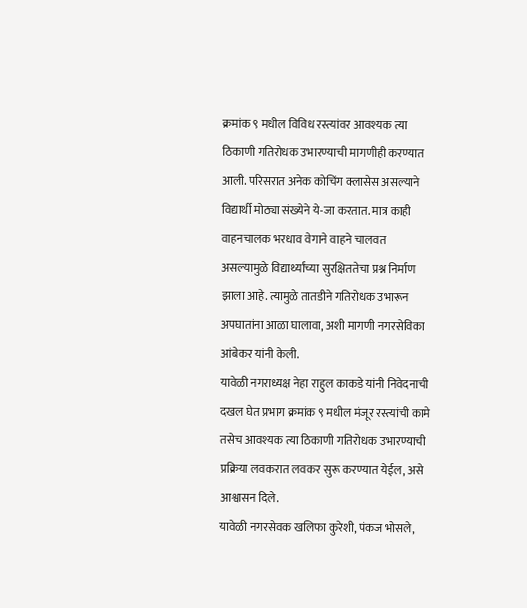क्रमांक ९ मधील विविध रस्त्यांवर आवश्यक त्या ठिकाणी गतिरोधक उभारण्याची मागणीही करण्यात आली. परिसरात अनेक कोचिंग क्लासेस असल्याने विद्यार्थी मोठ्या संख्येने ये-जा करतात. मात्र काही वाहनचालक भरधाव वेगाने वाहने चालवत असल्यामुळे विद्यार्थ्यांच्या सुरक्षिततेचा प्रश्न निर्माण झाला आहे. त्यामुळे तातडीने गतिरोधक उभारून अपघातांना आळा घालावा, अशी मागणी नगरसेविका आंबेकर यांनी केली.
यावेळी नगराध्यक्ष नेहा राहुल काकडे यांनी निवेदनाची दखल घेत प्रभाग क्रमांक ९ मधील मंजूर रस्त्यांची कामे तसेच आवश्यक त्या ठिकाणी गतिरोधक उभारण्याची प्रक्रिया लवकरात लवकर सुरू करण्यात येईल, असे आश्वासन दिले.
यावेळी नगरसेवक खलिफा कुरेशी, पंकज भोसले,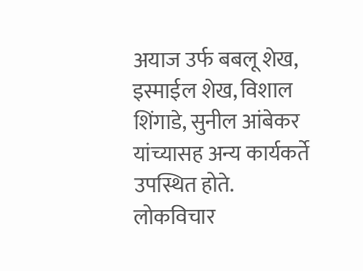अयाज उर्फ बबलू शेख, इस्माईल शेख, विशाल शिंगाडे, सुनील आंबेकर यांच्यासह अन्य कार्यकर्ते उपस्थित होते.
लोकविचार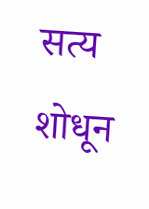सत्य शोधून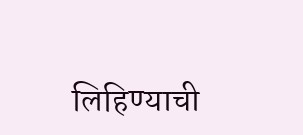लिहिण्याची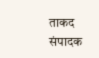ताकद संपादक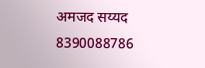अमजद सय्यद 8390088786